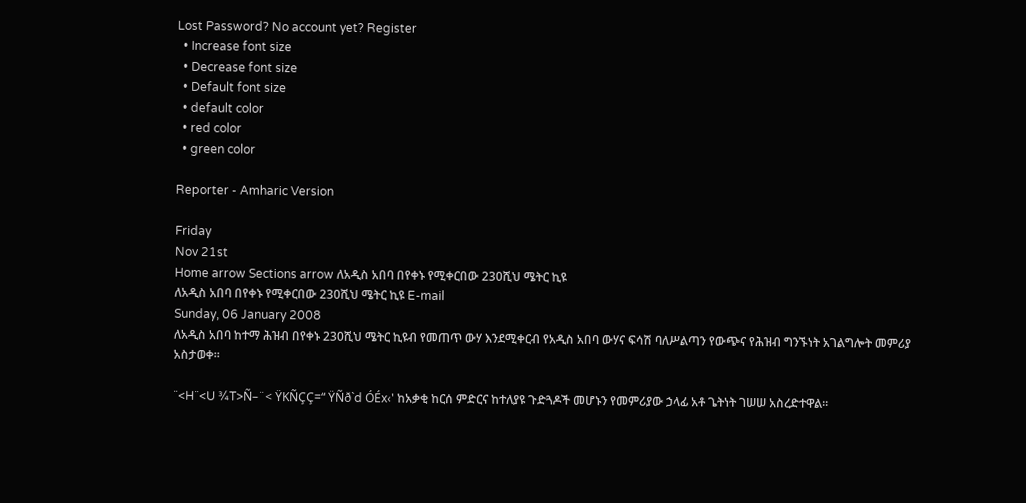Lost Password? No account yet? Register
  • Increase font size
  • Decrease font size
  • Default font size
  • default color
  • red color
  • green color

Reporter - Amharic Version

Friday
Nov 21st
Home arrow Sections arrow ለአዲስ አበባ በየቀኑ የሚቀርበው 230ሺህ ሜትር ኪዩ
ለአዲስ አበባ በየቀኑ የሚቀርበው 230ሺህ ሜትር ኪዩ E-mail
Sunday, 06 January 2008
ለአዲስ አበባ ከተማ ሕዝብ በየቀኑ 230ሺህ ሜትር ኪዩብ የመጠጥ ውሃ እንደሚቀርብ የአዲስ አበባ ውሃና ፍሳሽ ባለሥልጣን የውጭና የሕዝብ ግንኙነት አገልግሎት መምሪያ አስታወቀ፡፡

¨<H¨<U ¾T>Ñ–¨< ŸKÑÇÇ=“ ŸÑð`d ÓÉx‹' ከአቃቂ ከርሰ ምድርና ከተለያዩ ጉድጓዶች መሆኑን የመምሪያው ኃላፊ አቶ ጌትነት ገሠሠ አስረድተዋል፡፡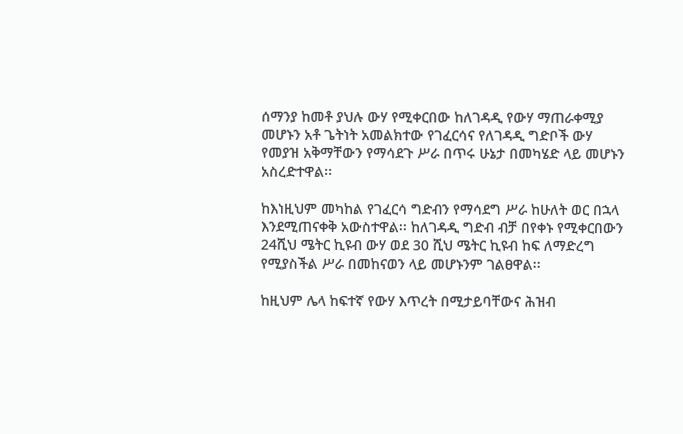ሰማንያ ከመቶ ያህሉ ውሃ የሚቀርበው ከለገዳዲ የውሃ ማጠራቀሚያ መሆኑን አቶ ጌትነት አመልክተው የገፈርሳና የለገዳዲ ግድቦች ውሃ የመያዝ አቅማቸውን የማሳደጉ ሥራ በጥሩ ሁኔታ በመካሄድ ላይ መሆኑን አስረድተዋል፡፡

ከእነዚህም መካከል የገፈርሳ ግድብን የማሳደግ ሥራ ከሁለት ወር በኋላ እንደሚጠናቀቅ አውስተዋል፡፡ ከለገዳዲ ግድብ ብቻ በየቀኑ የሚቀርበውን 24ሺህ ሜትር ኪዩብ ውሃ ወደ 30 ሺህ ሜትር ኪዩብ ከፍ ለማድረግ የሚያስችል ሥራ በመከናወን ላይ መሆኑንም ገልፀዋል፡፡

ከዚህም ሌላ ከፍተኛ የውሃ እጥረት በሚታይባቸውና ሕዝብ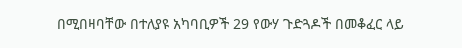በሚበዛባቸው በተለያዩ አካባቢዎች 29 የውሃ ጉድጓዶች በመቆፈር ላይ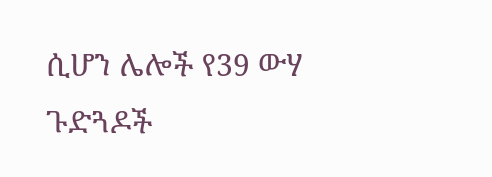ሲሆን ሌሎች የ39 ውሃ ጉድጓዶች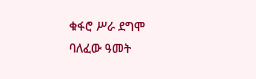ቁፋሮ ሥራ ደግሞ ባለፈው ዓመት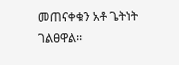መጠናቀቁን አቶ ጌትነት ገልፀዋል፡፡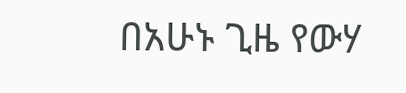በአሁኑ ጊዜ የውሃ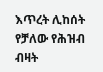እጥረት ሊከሰት የቻለው የሕዝብ ብዛት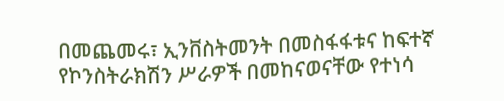በመጨመሩ፣ ኢንቨስትመንት በመስፋፋቱና ከፍተኛ የኮንስትራክሽን ሥራዎች በመከናወናቸው የተነሳ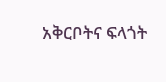አቅርቦትና ፍላጎት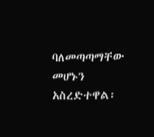ባለመጣጣማቸው መሆኑን አስረድተዋል፡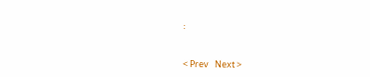፡


< Prev   Next >